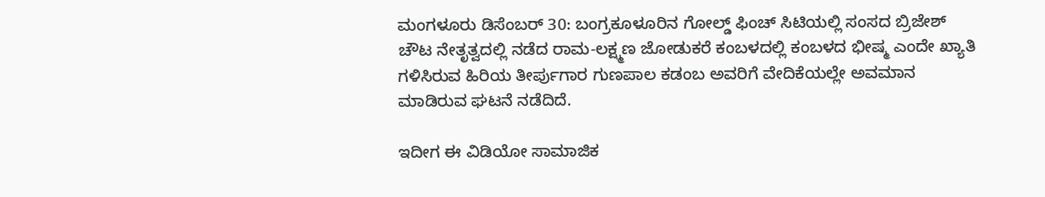ಮಂಗಳೂರು ಡಿಸೆಂಬರ್ 30: ಬಂಗ್ರಕೂಳೂರಿನ ಗೋಲ್ಡ್ ಫಿಂಚ್ ಸಿಟಿಯಲ್ಲಿ ಸಂಸದ ಬ್ರಿಜೇಶ್ ಚೌಟ ನೇತೃತ್ವದಲ್ಲಿ ನಡೆದ ರಾಮ-ಲಕ್ಷ್ಮಣ ಜೋಡುಕರೆ ಕಂಬಳದಲ್ಲಿ ಕಂಬಳದ ಭೀಷ್ಮ ಎಂದೇ ಖ್ಯಾತಿ ಗಳಿಸಿರುವ ಹಿರಿಯ ತೀರ್ಪುಗಾರ ಗುಣಪಾಲ ಕಡಂಬ ಅವರಿಗೆ ವೇದಿಕೆಯಲ್ಲೇ ಅವಮಾನ ಮಾಡಿರುವ ಘಟನೆ ನಡೆದಿದೆ.

ಇದೀಗ ಈ ವಿಡಿಯೋ ಸಾಮಾಜಿಕ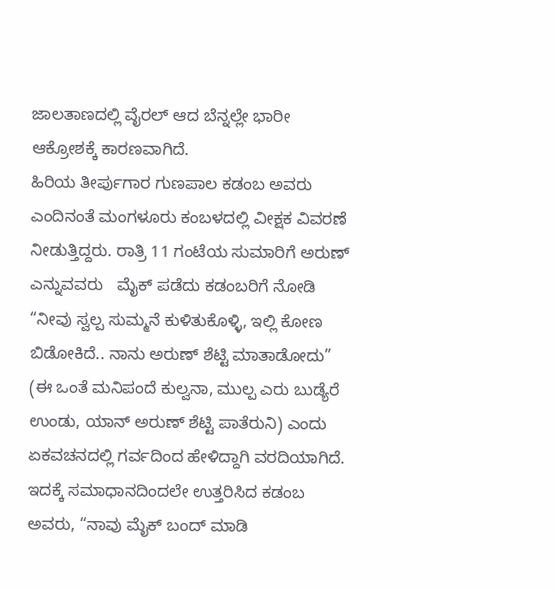ಜಾಲತಾಣದಲ್ಲಿ ವೈರಲ್ ಆದ ಬೆನ್ನಲ್ಲೇ ಭಾರೀ ಆಕ್ರೋಶಕ್ಕೆ ಕಾರಣವಾಗಿದೆ.
ಹಿರಿಯ ತೀರ್ಪುಗಾರ ಗುಣಪಾಲ ಕಡಂಬ ಅವರು ಎಂದಿನಂತೆ ಮಂಗಳೂರು ಕಂಬಳದಲ್ಲಿ ವೀಕ್ಷಕ ವಿವರಣೆ ನೀಡುತ್ತಿದ್ದರು. ರಾತ್ರಿ 11 ಗಂಟೆಯ ಸುಮಾರಿಗೆ ಅರುಣ್ ಎನ್ನುವವರು   ಮೈಕ್ ಪಡೆದು ಕಡಂಬರಿಗೆ ನೋಡಿ “ನೀವು ಸ್ವಲ್ಪ ಸುಮ್ಮನೆ ಕುಳಿತುಕೊಳ್ಳಿ, ಇಲ್ಲಿ ಕೋಣ ಬಿಡೋಕಿದೆ.. ನಾನು ಅರುಣ್ ಶೆಟ್ಟಿ ಮಾತಾಡೋದು” (ಈ ಒಂತೆ ಮನಿಪಂದೆ ಕುಲ್ವನಾ, ಮುಲ್ಪ ಎರು ಬುಡ್ಯೆರೆ ಉಂಡು, ಯಾನ್ ಅರುಣ್ ಶೆಟ್ಟಿ ಪಾತೆರುನಿ) ಎಂದು ಏಕವಚನದಲ್ಲಿ ಗರ್ವದಿಂದ ಹೇಳಿದ್ದಾಗಿ ವರದಿಯಾಗಿದೆ. ಇದಕ್ಕೆ ಸಮಾಧಾನದಿಂದಲೇ ಉತ್ತರಿಸಿದ ಕಡಂಬ ಅವರು, “ನಾವು ಮೈಕ್ ಬಂದ್ ಮಾಡಿ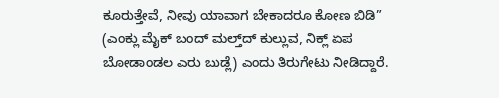ಕೂರುತ್ತೇವೆ, ನೀವು ಯಾವಾಗ ಬೇಕಾದರೂ ಕೋಣ ಬಿಡಿ” (ಎಂಕ್ಲು ಮೈಕ್ ಬಂದ್ ಮಲ್ತ್‌ದ್ ಕುಲ್ಲುವ, ನಿಕ್ಲ್ ಏಪ ಬೋಡಾಂಡಲ ಎರು ಬುಡ್ಲೆ) ಎಂದು ತಿರುಗೇಟು ನೀಡಿದ್ದಾರೆ.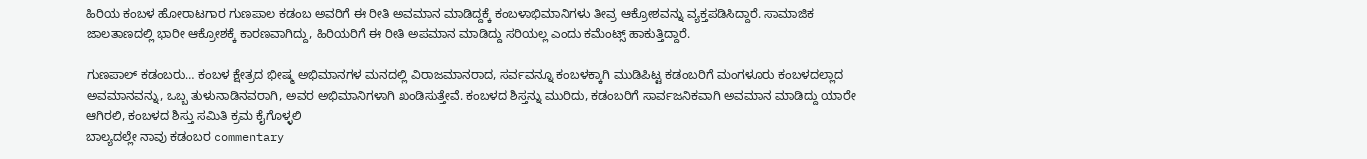ಹಿರಿಯ ಕಂಬಳ ಹೋರಾಟಗಾರ ಗುಣಪಾಲ ಕಡಂಬ ಅವರಿಗೆ ಈ ರೀತಿ ಅವಮಾನ ಮಾಡಿದ್ದಕ್ಕೆ ಕಂಬಳಾಭಿಮಾನಿಗಳು ತೀವ್ರ ಆಕ್ರೋಶವನ್ನು ವ್ಯಕ್ತಪಡಿಸಿದ್ದಾರೆ. ಸಾಮಾಜಿಕ ಜಾಲತಾಣದಲ್ಲಿ ಭಾರೀ ಆಕ್ರೋಶಕ್ಕೆ ಕಾರಣವಾಗಿದ್ದು, ಹಿರಿಯರಿಗೆ ಈ ರೀತಿ ಅಪಮಾನ ಮಾಡಿದ್ದು ಸರಿಯಲ್ಲ ಎಂದು ಕಮೆಂಟ್ಸ್ ಹಾಕುತ್ತಿದ್ದಾರೆ.

ಗುಣಪಾಲ್ ಕಡಂಬರು… ಕಂಬಳ ಕ್ಷೇತ್ರದ ಭೀಷ್ಮ ಅಭಿಮಾನಗಳ ಮನದಲ್ಲಿ ವಿರಾಜಮಾನರಾದ, ಸರ್ವವನ್ನೂ ಕಂಬಳಕ್ಕಾಗಿ ಮುಡಿಪಿಟ್ಟ ಕಡಂಬರಿಗೆ ಮಂಗಳೂರು ಕಂಬಳದಲ್ಲಾದ ಅವಮಾನವನ್ನು, ಒಬ್ಬ ತುಳುನಾಡಿನವರಾಗಿ, ಅವರ ಅಭಿಮಾನಿಗಳಾಗಿ ಖಂಡಿಸುತ್ತೇವೆ. ಕಂಬಳದ ಶಿಸ್ತನ್ನು ಮುರಿದು, ಕಡಂಬರಿಗೆ ಸಾರ್ವಜನಿಕವಾಗಿ ಅವಮಾನ ಮಾಡಿದ್ದು ಯಾರೇ ಆಗಿರಲಿ, ಕಂಬಳದ ಶಿಸ್ತು ಸಮಿತಿ ಕ್ರಮ ಕೈಗೊಳ್ಳಲಿ
ಬಾಲ್ಯದಲ್ಲೇ ನಾವು ಕಡಂಬರ commentary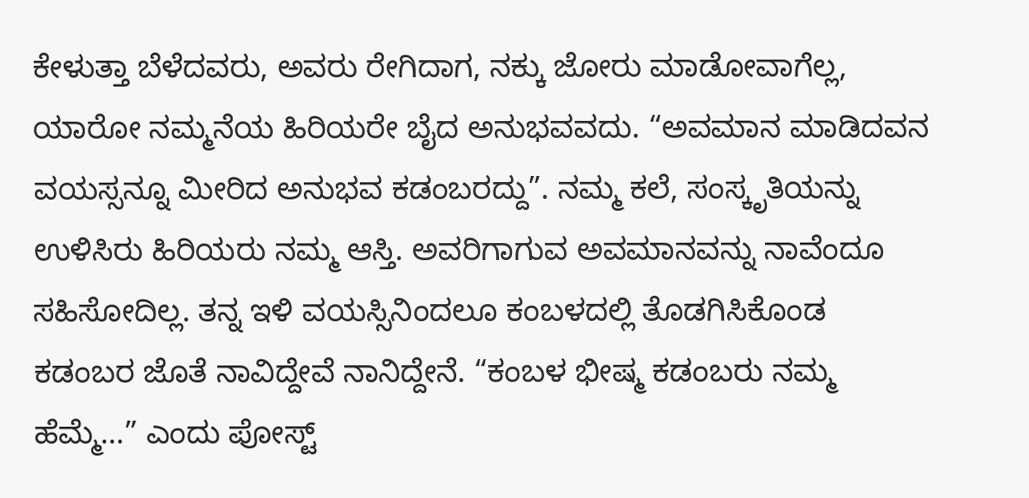ಕೇಳುತ್ತಾ ಬೆಳೆದವರು, ಅವರು ರೇಗಿದಾಗ, ನಕ್ಕು ಜೋರು ಮಾಡೋವಾಗೆಲ್ಲ, ಯಾರೋ ನಮ್ಮನೆಯ ಹಿರಿಯರೇ ಬೈದ ಅನುಭವವದು. “ಅವಮಾನ ಮಾಡಿದವನ ವಯಸ್ಸನ್ನೂ ಮೀರಿದ ಅನುಭವ ಕಡಂಬರದ್ದು”. ನಮ್ಮ ಕಲೆ, ಸಂಸ್ಕೃತಿಯನ್ನು ಉಳಿಸಿರು ಹಿರಿಯರು ನಮ್ಮ ಆಸ್ತಿ. ಅವರಿಗಾಗುವ ಅವಮಾನವನ್ನು ನಾವೆಂದೂ ಸಹಿಸೋದಿಲ್ಲ. ತನ್ನ ಇಳಿ ವಯಸ್ಸಿನಿಂದಲೂ ಕಂಬಳದಲ್ಲಿ ತೊಡಗಿಸಿಕೊಂಡ ಕಡಂಬರ ಜೊತೆ ನಾವಿದ್ದೇವೆ ನಾನಿದ್ದೇನೆ. “ಕಂಬಳ ಭೀಷ್ಮ ಕಡಂಬರು ನಮ್ಮ ಹೆಮ್ಮೆ…” ಎಂದು ಪೋಸ್ಟ್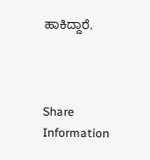ಹಾಕಿದ್ದಾರೆ.



Share Information